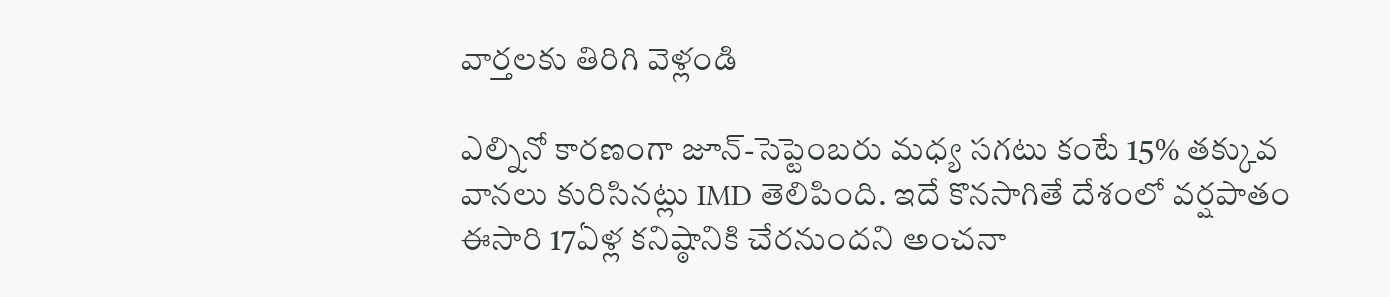వార్తలకు తిరిగి వెళ్లండి

ఎల్నినో కారణంగా జూన్-సెప్టెంబరు మధ్య సగటు కంటే 15% తక్కువ వానలు కురిసినట్లు IMD తెలిపింది. ఇదే కొనసాగితే దేశంలో వర్షపాతం ఈసారి 17ఏళ్ల కనిష్ఠానికి చేరనుందని అంచనా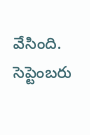వేసింది. సెప్టెంబరు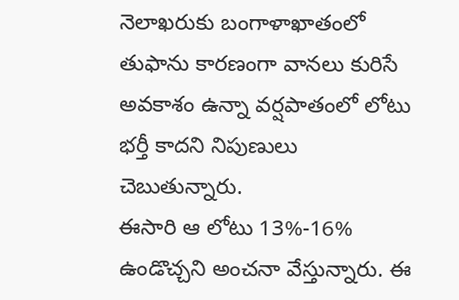నెలాఖరుకు బంగాళాఖాతంలో తుఫాను కారణంగా వానలు కురిసే అవకాశం ఉన్నా వర్షపాతంలో లోటు భర్తీ కాదని నిపుణులు చెబుతున్నారు.
ఈసారి ఆ లోటు 13%-16% ఉండొచ్చని అంచనా వేస్తున్నారు. ఈ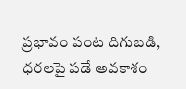ప్రభావం పంట దిగుబడి, ధరలపై పడే అవకాశం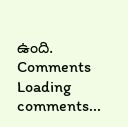ఉంది.
Comments
Loading comments...